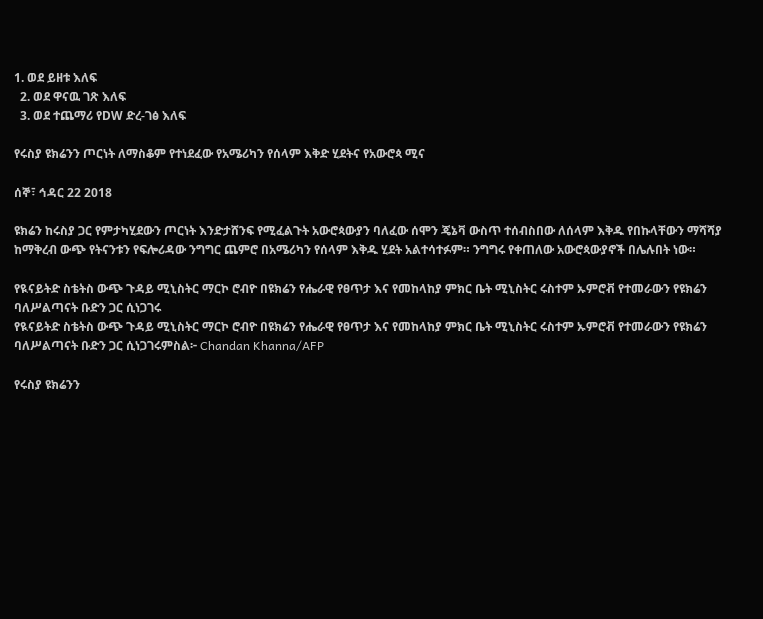1. ወደ ይዘቱ እለፍ
  2. ወደ ዋናዉ ገጽ እለፍ
  3. ወደ ተጨማሪ የDW ድረ-ገፅ እለፍ

የሩስያ ዩክሬንን ጦርነት ለማስቆም የተነደፈው የአሜሪካን የሰላም እቅድ ሂደትና የአውሮጳ ሚና

ሰኞ፣ ኅዳር 22 2018

ዩክሬን ከሩስያ ጋር የምታካሂደውን ጦርነት እንድታሸንፍ የሚፈልጉት አውሮጳውያን ባለፈው ሰሞን ጄኔቫ ውስጥ ተሰብስበው ለሰላም እቅዱ የበኩላቸውን ማሻሻያ ከማቅረብ ውጭ የትናንቱን የፍሎሪዳው ንግግር ጨምሮ በአሜሪካን የሰላም እቅዱ ሂደት አልተሳተፉም። ንግግሩ የቀጠለው አውሮጳውያኖች በሌሉበት ነው።

የዪናይትድ ስቴትስ ውጭ ጉዳይ ሚኒስትር ማርኮ ሮብዮ በዩክሬን የሔራዊ የፀጥታ እና የመከላከያ ምክር ቤት ሚኒስትር ሩስተም ኡምሮቭ የተመራውን የዩክሬን ባለሥልጣናት ቡድን ጋር ሲነጋገሩ
የዪናይትድ ስቴትስ ውጭ ጉዳይ ሚኒስትር ማርኮ ሮብዮ በዩክሬን የሔራዊ የፀጥታ እና የመከላከያ ምክር ቤት ሚኒስትር ሩስተም ኡምሮቭ የተመራውን የዩክሬን ባለሥልጣናት ቡድን ጋር ሲነጋገሩምስል፦ Chandan Khanna/AFP

የሩስያ ዩክሬንን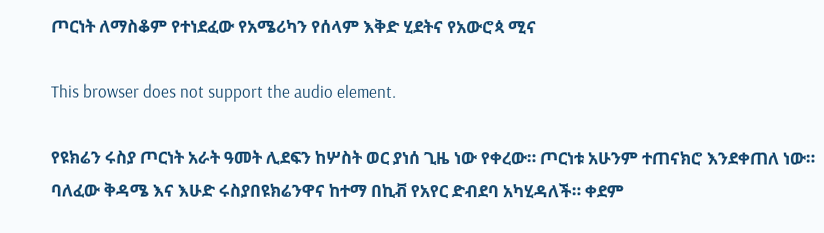ጦርነት ለማስቆም የተነደፈው የአሜሪካን የሰላም እቅድ ሂደትና የአውሮጳ ሚና

This browser does not support the audio element.

የዩክሬን ሩስያ ጦርነት አራት ዓመት ሊደፍን ከሦስት ወር ያነሰ ጊዜ ነው የቀረው። ጦርነቱ አሁንም ተጠናክሮ እንደቀጠለ ነው። ባለፈው ቅዳሜ እና እሁድ ሩስያበዩክሬንዋና ከተማ በኪቭ የአየር ድብደባ አካሂዳለች። ቀደም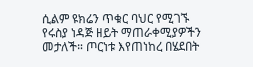ሲልም ዩክሬን ጥቁር ባህር የሚገኙ የሩስያ ነዳጅ ዘይት ማጠራቀሚያዎችን መታለች። ጦርነቱ እየጠነከረ በሄደበት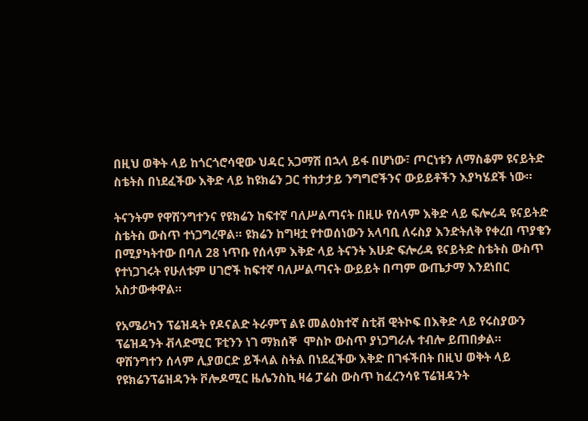በዚህ ወቅት ላይ ከጎርጎሮሳዊው ህዳር አጋማሽ በኋላ ይፋ በሆነው፣ ጦርነቱን ለማስቆም ዩናይትድ ስቴትስ በነደፈችው እቅድ ላይ ከዩክሬን ጋር ተከታታይ ንግግሮችንና ውይይቶችን እያካሄደች ነው።

ትናንትም የዋሽንግተንና የዩክሬን ከፍተኛ ባለሥልጣናት በዚሁ የሰላም እቅድ ላይ ፍሎሪዳ ዩናይትድ ስቴትስ ውስጥ ተነጋግረዋል። ዩክሬን ከግዛቷ የተወሰነውን አላባቢ ለሩስያ እንድትለቅ የቀረበ ጥያቄን በሚያካትተው በባለ 28 ነጥቡ የሰላም እቅድ ላይ ትናንት እሁድ ፍሎሪዳ ዩናይትድ ስቴትስ ውስጥ የተነጋገሩት የሁለቱም ሀገሮች ከፍተኛ ባለሥልጣናት ውይይት በጣም ውጤታማ እንደነበር አስታውቀዋል።

የአሜሪካን ፕሬዝዳት የዶናልድ ትራምፕ ልዩ መልዕክተኛ ስቲቭ ዊትኮፍ በእቅድ ላይ የሩስያውን ፕሬዝዳንት ቭላድሚር ፑቲንን ነገ ማክሰኞ  ሞስኮ ውስጥ ያነጋግራሉ ተብሎ ይጠበቃል።
ዋሽንግተን ሰላም ሊያወርድ ይችላል ስትል በነደፈችው እቅድ በገፋችበት በዚህ ወቅት ላይ የዩክሬንፕሬዝዳንት ቮሎዶሚር ዜሌንስኪ ዛሬ ፓሬስ ውስጥ ከፈረንሳዩ ፕሬዝዳንት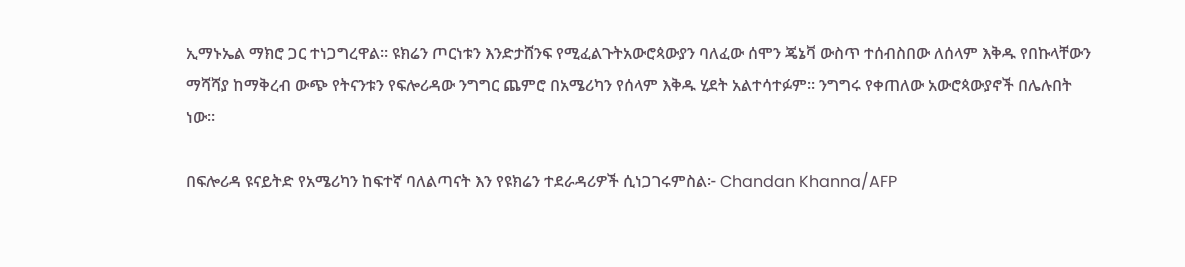ኢማኑኤል ማክሮ ጋር ተነጋግረዋል። ዩክሬን ጦርነቱን እንድታሸንፍ የሚፈልጉትአውሮጳውያን ባለፈው ሰሞን ጄኔቫ ውስጥ ተሰብስበው ለሰላም እቅዱ የበኩላቸውን ማሻሻያ ከማቅረብ ውጭ የትናንቱን የፍሎሪዳው ንግግር ጨምሮ በአሜሪካን የሰላም እቅዱ ሂደት አልተሳተፉም። ንግግሩ የቀጠለው አውሮጳውያኖች በሌሉበት ነው።

በፍሎሪዳ ዩናይትድ የአሜሪካን ከፍተኛ ባለልጣናት እን የዩክሬን ተደራዳሪዎች ሲነጋገሩምስል፦ Chandan Khanna/AFP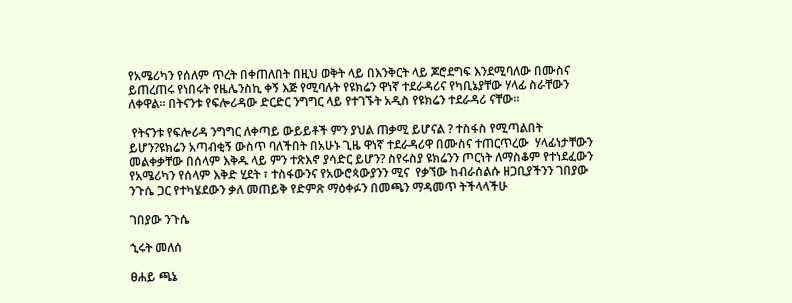የአሜሪካን የሰለም ጥረት በቀጠለበት በዚህ ወቅት ላይ በእንቅርት ላይ ጆሮደግፍ እንደሚባለው በሙስና ይጠረጠሩ የነበሩት የዜሌንስኪ ቀኝ እጅ የሚባሉት የዩክሬን ዋነኛ ተደራዳሪና የካቢኔያቸው ሃላፊ ስራቸውን ለቀዋል። በትናንቱ የፍሎሪዳው ድርድር ንግግር ላይ የተገኙት አዲስ የዩክሬን ተደራዳሪ ናቸው።

 የትናንቱ የፍሎሪዳ ንግግር ለቀጣይ ውይይቶች ምን ያህል ጠቃሚ ይሆናል ? ተስፋስ የሚጣልበት ይሆን?ዩክሬን አጣብቂኝ ውስጥ ባለችበት በአሁኑ ጊዜ ዋነኛ ተደራዳሪዋ በሙስና ተጠርጥረው  ሃላፊነታቸውን መልቀቃቸው በሰላም እቅዱ ላይ ምን ተጽእኖ ያሳድር ይሆን? ስየሩስያ ዩክሬንን ጦርነት ለማስቆም የተነደፈውን የአሜሪካን የሰላም እቅድ ሂደት ፣ ተስፋውንና የአውሮጳውያንን ሚና  የቃኘው ከብራሰልሱ ዘጋቢያችንን ገበያው ንጉሴ ጋር የተካሄደውን ቃለ መጠይቅ የድምጽ ማዕቀፉን በመጫን ማዳመጥ ትችላላችሁ

ገበያው ንጉሴ

ኂሩት መለሰ

ፀሐይ ጫኔ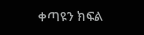ቀጣዩን ክፍል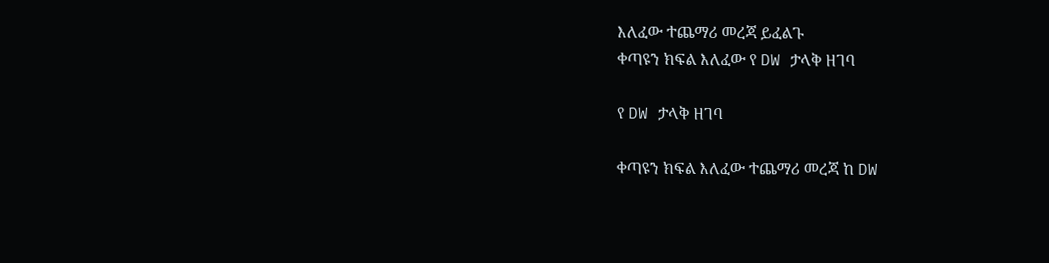እለፈው ተጨማሪ መረጃ ይፈልጉ
ቀጣዩን ክፍል እለፈው የ DW ታላቅ ዘገባ

የ DW ታላቅ ዘገባ

ቀጣዩን ክፍል እለፈው ተጨማሪ መረጃ ከ DW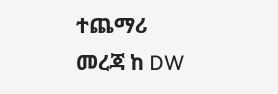ተጨማሪ መረጃ ከ DW